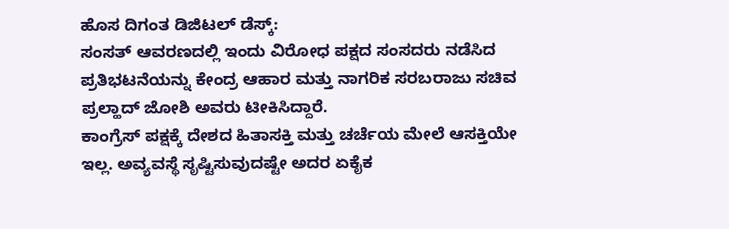ಹೊಸ ದಿಗಂತ ಡಿಜಿಟಲ್ ಡೆಸ್ಕ್:
ಸಂಸತ್ ಆವರಣದಲ್ಲಿ ಇಂದು ವಿರೋಧ ಪಕ್ಷದ ಸಂಸದರು ನಡೆಸಿದ ಪ್ರತಿಭಟನೆಯನ್ನು ಕೇಂದ್ರ ಆಹಾರ ಮತ್ತು ನಾಗರಿಕ ಸರಬರಾಜು ಸಚಿವ ಪ್ರಲ್ಹಾದ್ ಜೋಶಿ ಅವರು ಟೀಕಿಸಿದ್ದಾರೆ.
ಕಾಂಗ್ರೆಸ್ ಪಕ್ಷಕ್ಕೆ ದೇಶದ ಹಿತಾಸಕ್ತಿ ಮತ್ತು ಚರ್ಚೆಯ ಮೇಲೆ ಆಸಕ್ತಿಯೇ ಇಲ್ಲ. ಅವ್ಯವಸ್ಥೆ ಸೃಷ್ಟಿಸುವುದಷ್ಟೇ ಅದರ ಏಕೈಕ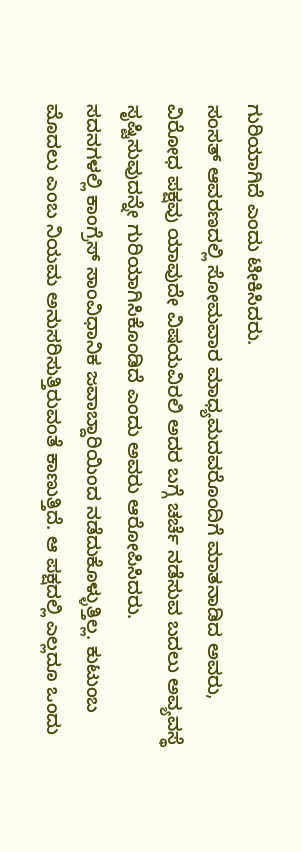ಗುರಿಯಾಗಿದೆ ಎಂದು ಟೀಕಿಸಿದರು.
ಸಂಸತ್ ಆವರಣದಲ್ಲಿ ಸೋಮವಾರ ಮಾಧ್ಯಮದವರೊಂದಿಗೆ ಮಾತನಾಡಿದ ಅವರು, ವಿರೋಧ ಪಕ್ಷವು ಯಾವುದೇ ವಿಷಯವಿರಲಿ ಅದರ ಬಗ್ಗೆ ಚರ್ಚೆ ನಡೆಸುವ ಬದಲು ಅವ್ಯವಸ್ಥೆ ಸೃಷ್ಟಿಸುವುದನ್ನೇ ಗುರಿಯಾಗಿಸಿಕೊಂಡಿದೆ ಎಂದು ಅವರು ಆರೋಪಿಸಿದರು.
ಸದನಗಳಲ್ಲಿ ಕಾಂಗ್ರೆಸ್ ಸಾಂವಿಧಾನಿಕ ಜವಾಬ್ದಾರಿಯಿಂದ ನಡೆದುಕೊಳ್ಳುತ್ತಿಲ್ಲ. ಕುಟುಂಬ ಮೊದಲು ಎಂಬ ನಿಯಮ ಅನುಸರಿಸುತ್ತಿರುವಂತೆ ಕಾಣುತ್ತಿದೆ. ಆ ಪಕ್ಷದಲ್ಲಿ ಎಲ್ಲದೂ ಒಂದು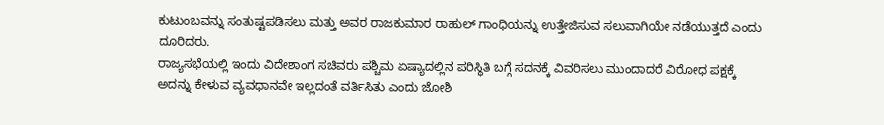ಕುಟುಂಬವನ್ನು ಸಂತುಷ್ಟಪಡಿಸಲು ಮತ್ತು ಅವರ ರಾಜಕುಮಾರ ರಾಹುಲ್ ಗಾಂಧಿಯನ್ನು ಉತ್ತೇಜಿಸುವ ಸಲುವಾಗಿಯೇ ನಡೆಯುತ್ತದೆ ಎಂದು ದೂರಿದರು.
ರಾಜ್ಯಸಭೆಯಲ್ಲಿ ಇಂದು ವಿದೇಶಾಂಗ ಸಚಿವರು ಪಶ್ಚಿಮ ಏಷ್ಯಾದಲ್ಲಿನ ಪರಿಸ್ಥಿತಿ ಬಗ್ಗೆ ಸದನಕ್ಕೆ ವಿವರಿಸಲು ಮುಂದಾದರೆ ವಿರೋಧ ಪಕ್ಷಕ್ಕೆ ಅದನ್ನು ಕೇಳುವ ವ್ಯವಧಾನವೇ ಇಲ್ಲದಂತೆ ವರ್ತಿಸಿತು ಎಂದು ಜೋಶಿ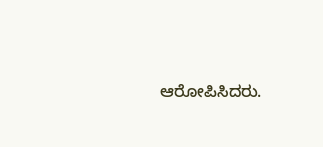ಆರೋಪಿಸಿದರು.